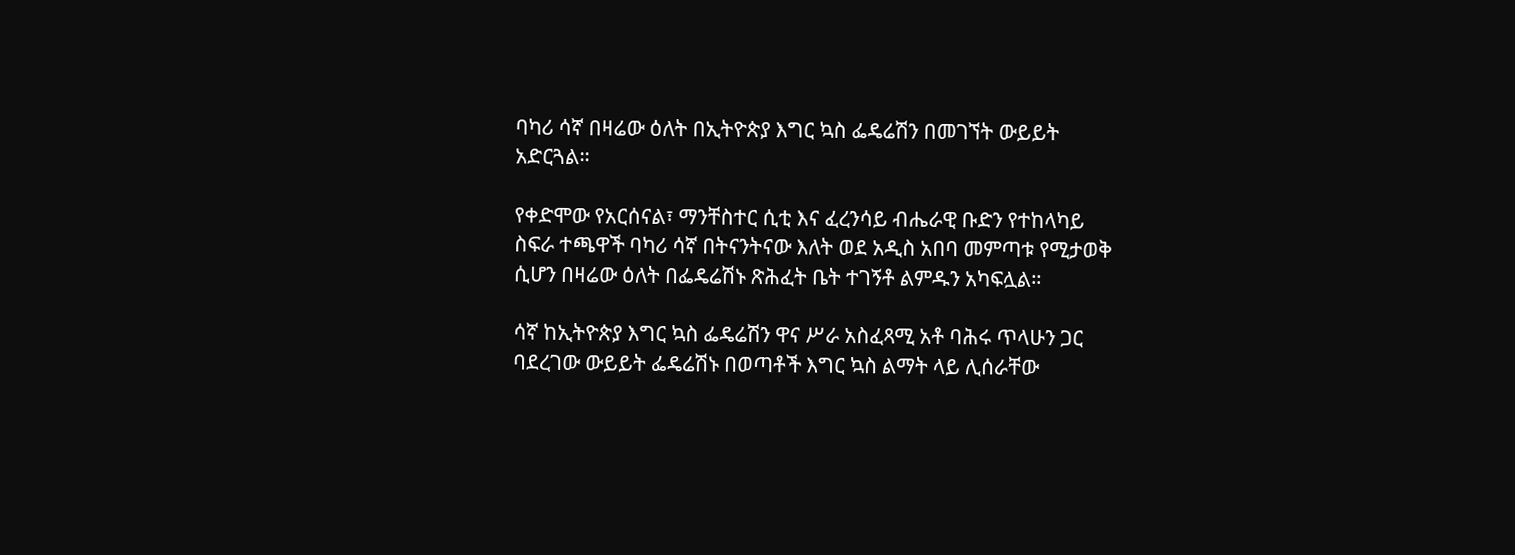ባካሪ ሳኛ በዛሬው ዕለት በኢትዮጵያ እግር ኳስ ፌዴሬሽን በመገኘት ውይይት አድርጓል።

የቀድሞው የአርሰናል፣ ማንቸስተር ሲቲ እና ፈረንሳይ ብሔራዊ ቡድን የተከላካይ ስፍራ ተጫዋች ባካሪ ሳኛ በትናንትናው እለት ወደ አዲስ አበባ መምጣቱ የሚታወቅ ሲሆን በዛሬው ዕለት በፌዴሬሽኑ ጽሕፈት ቤት ተገኝቶ ልምዱን አካፍሏል።

ሳኛ ከኢትዮጵያ እግር ኳስ ፌዴሬሽን ዋና ሥራ አስፈጻሚ አቶ ባሕሩ ጥላሁን ጋር ባደረገው ውይይት ፌዴሬሽኑ በወጣቶች እግር ኳስ ልማት ላይ ሊሰራቸው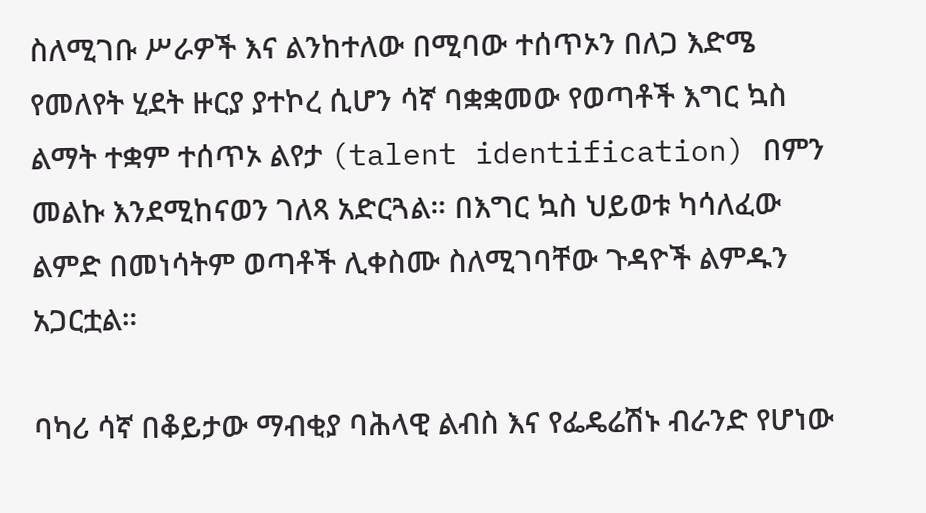ስለሚገቡ ሥራዎች እና ልንከተለው በሚባው ተሰጥኦን በለጋ እድሜ የመለየት ሂደት ዙርያ ያተኮረ ሲሆን ሳኛ ባቋቋመው የወጣቶች እግር ኳስ ልማት ተቋም ተሰጥኦ ልየታ (talent identification) በምን መልኩ እንደሚከናወን ገለጻ አድርጓል። በእግር ኳስ ህይወቱ ካሳለፈው ልምድ በመነሳትም ወጣቶች ሊቀስሙ ስለሚገባቸው ጉዳዮች ልምዱን አጋርቷል።

ባካሪ ሳኛ በቆይታው ማብቂያ ባሕላዊ ልብስ እና የፌዴሬሽኑ ብራንድ የሆነው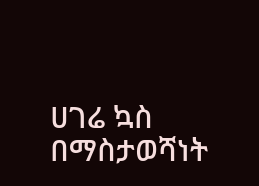ሀገሬ ኳስ በማስታወሻነት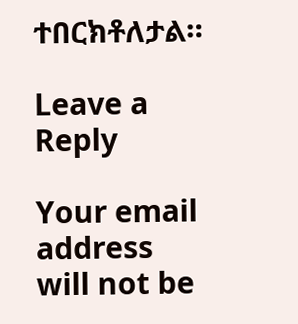ተበርክቶለታል።

Leave a Reply

Your email address will not be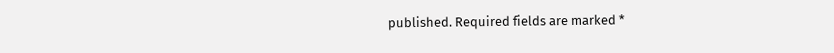published. Required fields are marked *